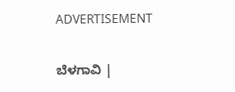ADVERTISEMENT

ಬೆಳಗಾವಿ |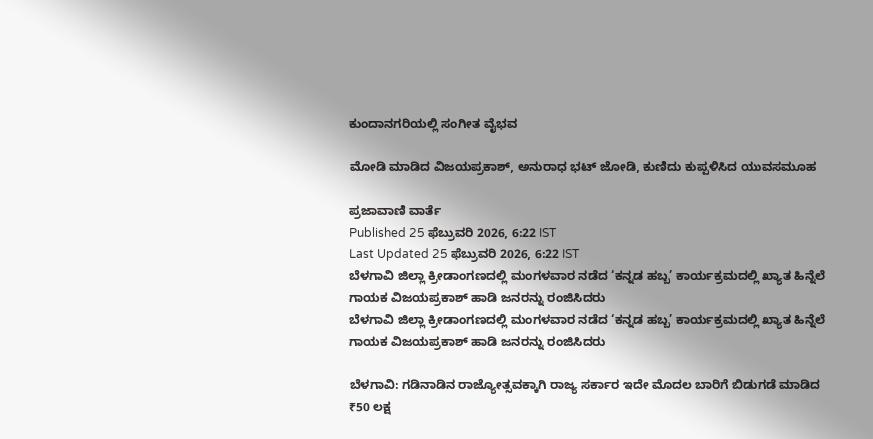ಕುಂದಾನಗರಿಯಲ್ಲಿ ಸಂಗೀತ ವೈಭವ

ಮೋಡಿ ಮಾಡಿದ ವಿಜಯಪ್ರಕಾಶ್‌, ಅನುರಾಧ ಭಟ್‌ ಜೋಡಿ, ಕುಣಿದು ಕುಪ್ಪಳಿಸಿದ ಯುವಸಮೂಹ

ಪ್ರಜಾವಾಣಿ ವಾರ್ತೆ
Published 25 ಫೆಬ್ರುವರಿ 2026, 6:22 IST
Last Updated 25 ಫೆಬ್ರುವರಿ 2026, 6:22 IST
ಬೆಳಗಾವಿ ಜಿಲ್ಲಾ ಕ್ರೀಡಾಂಗಣದಲ್ಲಿ ಮಂಗಳವಾರ ನಡೆದ ‘ಕನ್ನಡ ಹಬ್ಬ’ ಕಾರ್ಯಕ್ರಮದಲ್ಲಿ ಖ್ಯಾತ ಹಿನ್ನೆಲೆ ಗಾಯಕ ವಿಜಯಪ್ರಕಾಶ್‌ ಹಾಡಿ ಜನರನ್ನು ರಂಜಿಸಿದರು
ಬೆಳಗಾವಿ ಜಿಲ್ಲಾ ಕ್ರೀಡಾಂಗಣದಲ್ಲಿ ಮಂಗಳವಾರ ನಡೆದ ‘ಕನ್ನಡ ಹಬ್ಬ’ ಕಾರ್ಯಕ್ರಮದಲ್ಲಿ ಖ್ಯಾತ ಹಿನ್ನೆಲೆ ಗಾಯಕ ವಿಜಯಪ್ರಕಾಶ್‌ ಹಾಡಿ ಜನರನ್ನು ರಂಜಿಸಿದರು

ಬೆಳಗಾವಿ: ಗಡಿನಾಡಿನ ರಾಜ್ಯೋತ್ಸವಕ್ಕಾಗಿ ರಾಜ್ಯ ಸರ್ಕಾರ ಇದೇ ಮೊದಲ ಬಾರಿಗೆ ಬಿಡುಗಡೆ ಮಾಡಿದ ₹50 ಲಕ್ಷ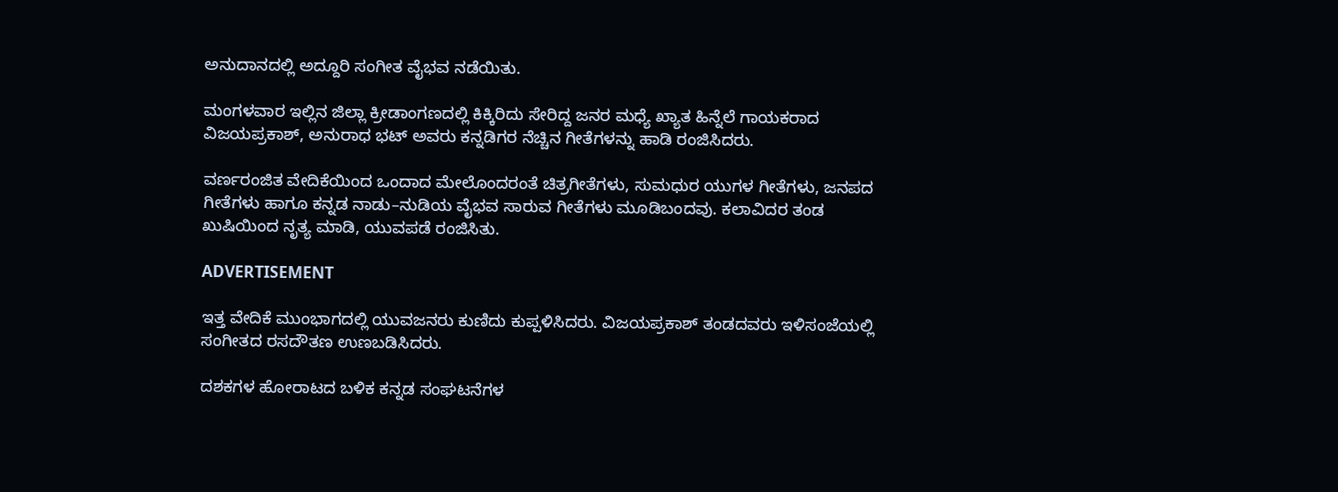ಅನುದಾನದಲ್ಲಿ ಅದ್ದೂರಿ ಸಂಗೀತ ವೈಭವ ನಡೆಯಿತು.

ಮಂಗಳವಾರ ಇಲ್ಲಿನ ಜಿಲ್ಲಾ ಕ್ರೀಡಾಂಗಣದಲ್ಲಿ ಕಿಕ್ಕಿರಿದು ಸೇರಿದ್ದ ಜನರ ಮಧ್ಯೆ ಖ್ಯಾತ ಹಿನ್ನೆಲೆ ಗಾಯಕರಾದ ವಿಜಯಪ್ರಕಾಶ್‌, ಅನುರಾಧ ಭಟ್‌ ಅವರು ಕನ್ನಡಿಗರ ನೆಚ್ಚಿನ ಗೀತೆಗಳನ್ನು ಹಾಡಿ ರಂಜಿಸಿದರು.

ವರ್ಣರಂಜಿತ ವೇದಿಕೆಯಿಂದ ಒಂದಾದ ಮೇಲೊಂದರಂತೆ ಚಿತ್ರಗೀತೆಗಳು, ಸುಮಧುರ ಯುಗಳ ಗೀತೆಗಳು, ಜನಪದ ಗೀತೆಗಳು ಹಾಗೂ ಕನ್ನಡ ನಾಡು–ನುಡಿಯ ವೈಭವ ಸಾರುವ ಗೀತೆಗಳು ಮೂಡಿಬಂದವು. ಕಲಾವಿದರ ತಂಡ ಖುಷಿಯಿಂದ ನೃತ್ಯ ಮಾಡಿ, ಯುವಪಡೆ ರಂಜಿಸಿತು.

ADVERTISEMENT

ಇತ್ತ ವೇದಿಕೆ ಮುಂಭಾಗದಲ್ಲಿ ಯುವಜನರು ಕುಣಿದು ಕುಪ್ಪಳಿಸಿದರು. ವಿಜಯಪ್ರಕಾಶ್‌ ತಂಡದವರು ಇಳಿಸಂಜೆಯಲ್ಲಿ ಸಂಗೀತದ ರಸದೌತಣ ಉಣಬಡಿಸಿದರು.

ದಶಕಗಳ ಹೋರಾಟದ ಬಳಿಕ ಕನ್ನಡ ಸಂಘಟನೆಗಳ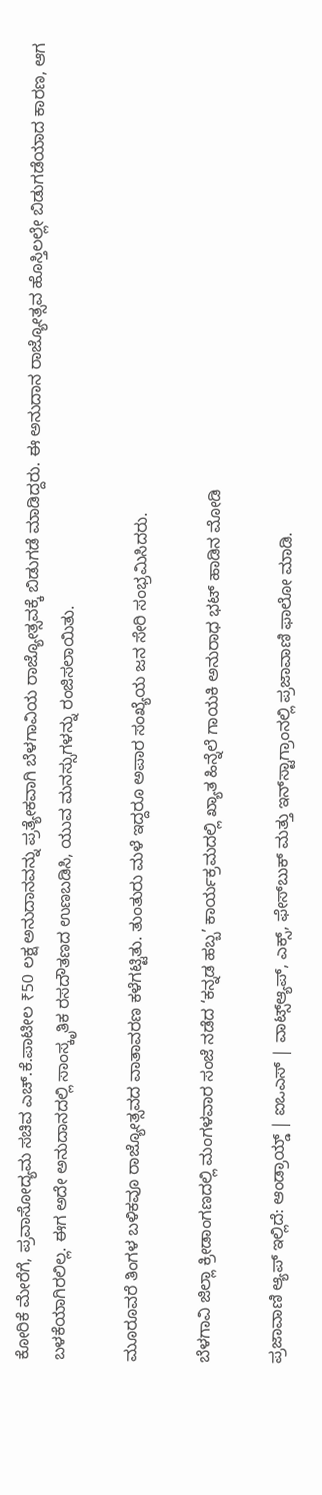ಕೋರಿಕೆ ಮೇರೆಗೆ, ಪ್ರವಾಸೋದ್ಯಮ ಸಚಿವ ಎಚ್‌.ಕೆ.ಪಾಟೀಲ ₹50 ಲಕ್ಷ ಅನುದಾನವನ್ನು ಪ್ರತ್ಯೇಕವಾಗಿ ಬೆಳಗಾವಿಯ ರಾಜ್ಯೋತ್ಸವಕ್ಕೆ ಬಿಡುಗಡೆ ಮಾಡಿದ್ದರು. ಈ ಅನುದಾನ ರಾಜ್ಯೋತ್ಸವ ಹೊಸ್ತಿಲಲ್ಲೇ ಬಿಡುಗಡೆಯಾದ ಕಾರಣ, ಆಗ ಬಳಕೆಯಾಗಿರಲಿಲ್ಲ. ಈಗ ಅದೇ ಅನುದಾನದಲ್ಲಿ ಸಾಂಸ್ಕೃತಿಕ ರಸದೌತಣದ ಉಣಬಡಿಸಿ, ಯುವ ಮನಸ್ಸುಗಳನ್ನು ರಂಜಿಸಲಾಯಿತು.

ಮೂರೂವರೆ ತಿಂಗಳ ಬಳಿಕವೂ ರಾಜ್ಯೋತ್ಸವದ ವಾತಾವರಣ ಕಳೆಗಟ್ಟಿತು. ತುಂತುರು ಮಳೆ ಇದ್ದರೂ ಅಪಾರ ಸಂಖ್ಯೆಯ ಜನ ಸೇರಿ ಸಂಭ್ರಮಿಸಿದರು.

ಬೆಳಗಾವಿ ಜಿಲ್ಲಾ ಕ್ರೀಡಾಂಗಣದಲ್ಲಿ ಮಂಗಳವಾರ ಸಂಜೆ ನಡೆದ ‘ಕನ್ನಡ ಹಬ್ಬ’ ಕಾರ್ಯಕ್ರಮದಲ್ಲಿ ಖ್ಯಾತ ಹಿನ್ನೆಲೆ ಗಾಯಕಿ ಅನುರಾಧ ಭಟ್‌ ಹಾಡಿನ ಮೋಡಿ

ಪ್ರಜಾವಾಣಿ ಆ್ಯಪ್ ಇಲ್ಲಿದೆ: ಆಂಡ್ರಾಯ್ಡ್ | ಐಒಎಸ್ | ವಾಟ್ಸ್ಆ್ಯಪ್, ಎಕ್ಸ್, ಫೇಸ್‌ಬುಕ್ ಮತ್ತು ಇನ್‌ಸ್ಟಾಗ್ರಾಂನಲ್ಲಿ ಪ್ರಜಾವಾಣಿ ಫಾಲೋ ಮಾಡಿ.